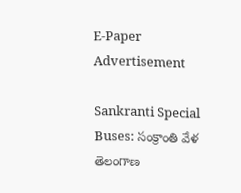E-Paper
Advertisement

Sankranti Special Buses: సంక్రాంతి వేళ తెలంగాణ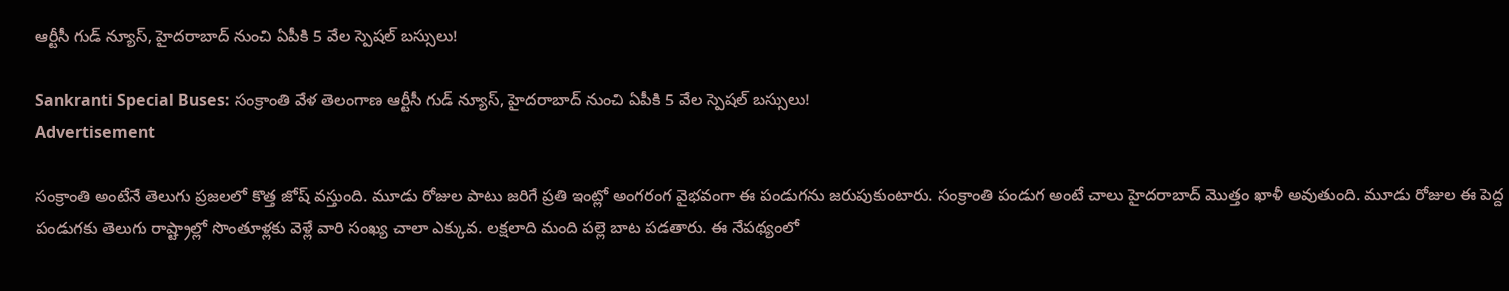ఆర్టీసీ గుడ్ న్యూస్, హైదరాబాద్ నుంచి ఏపీకి 5 వేల స్పెషల్ బస్సులు!

Sankranti Special Buses: సంక్రాంతి వేళ తెలంగాణ ఆర్టీసీ గుడ్ న్యూస్, హైదరాబాద్ నుంచి ఏపీకి 5 వేల స్పెషల్ బస్సులు!
Advertisement

సంక్రాంతి అంటేనే తెలుగు ప్రజలలో కొత్త జోష్ వస్తుంది. మూడు రోజుల పాటు జరిగే ప్రతి ఇంట్లో అంగరంగ వైభవంగా ఈ పండుగను జరుపుకుంటారు. సంక్రాంతి పండుగ అంటే చాలు హైదరాబాద్ మొత్తం ఖాళీ అవుతుంది. మూడు రోజుల ఈ పెద్ద పండుగకు తెలుగు రాష్ట్రాల్లో సొంతూళ్లకు వెళ్లే వారి సంఖ్య చాలా ఎక్కువ. లక్షలాది మంది పల్లె బాట పడతారు. ఈ నేపథ్యంలో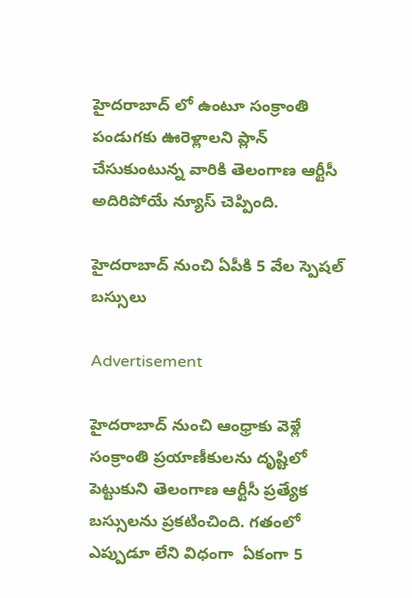హైదరాబాద్‌ లో ఉంటూ సంక్రాంతి పండుగకు ఊరెళ్లాలని ప్లాన్ చేసుకుంటున్న వారికి తెలంగాణ ఆర్టీసీ అదిరిపోయే న్యూస్ చెప్పింది.

హైదరాబాద్ నుంచి ఏపీకి 5 వేల స్పెషల్ బస్సులు

Advertisement

హైదరాబాద్ నుంచి ఆంధ్రాకు వెళ్లే సంక్రాంతి ప్రయాణీకులను దృష్టిలో పెట్టుకుని తెలంగాణ ఆర్టీసీ ప్రత్యేక బస్సులను ప్రకటించింది. గతంలో ఎప్పుడూ లేని విధంగా  ఏకంగా 5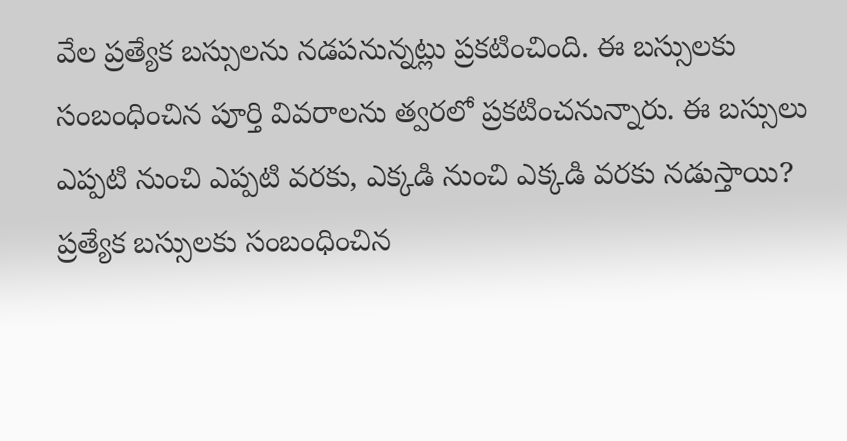వేల ప్రత్యేక బస్సులను నడపనున్నట్లు ప్రకటించింది. ఈ బస్సులకు సంబంధించిన పూర్తి వివరాలను త్వరలో ప్రకటించనున్నారు. ఈ బస్సులు ఎప్పటి నుంచి ఎప్పటి వరకు, ఎక్కడి నుంచి ఎక్కడి వరకు నడుస్తాయి? ప్రత్యేక బస్సులకు సంబంధించిన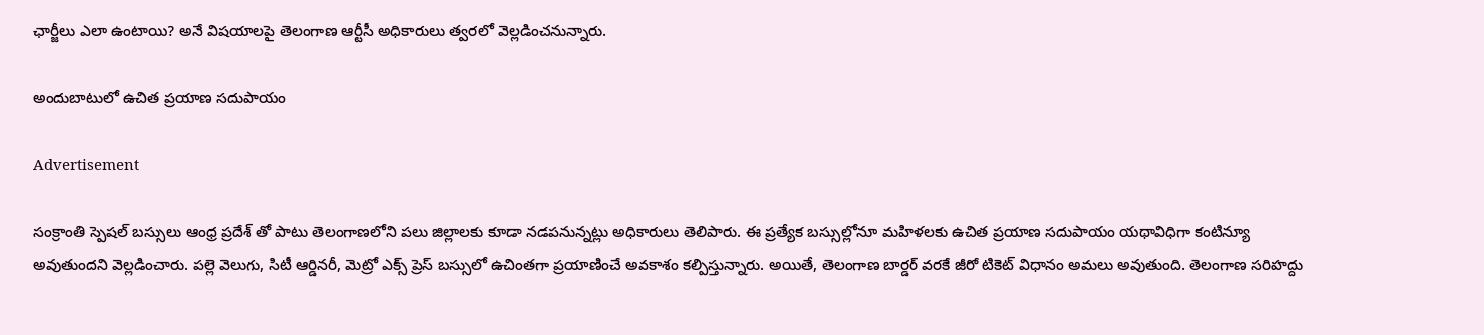ఛార్జీలు ఎలా ఉంటాయి? అనే విషయాలపై తెలంగాణ ఆర్టీసీ అధికారులు త్వరలో వెల్లడించనున్నారు.

అందుబాటులో ఉచిత ప్రయాణ సదుపాయం

Advertisement

సంక్రాంతి స్పెషల్ బస్సులు ఆంధ్ర ప్రదేశ్ తో పాటు తెలంగాణలోని పలు జిల్లాలకు కూడా నడపనున్నట్లు అధికారులు తెలిపారు. ఈ ప్రత్యేక బస్సుల్లోనూ మహిళలకు ఉచిత ప్రయాణ సదుపాయం యథావిధిగా కంటిన్యూ అవుతుందని వెల్లడించారు. పల్లె వెలుగు, సిటీ ఆర్డినరీ, మెట్రో ఎక్స్‌ ప్రెస్ బస్సులో ఉచింతగా ప్రయాణించే అవకాశం కల్పిస్తున్నారు. అయితే, తెలంగాణ బార్డర్ వరకే జీరో టికెట్ విధానం అమలు అవుతుంది. తెలంగాణ సరిహద్దు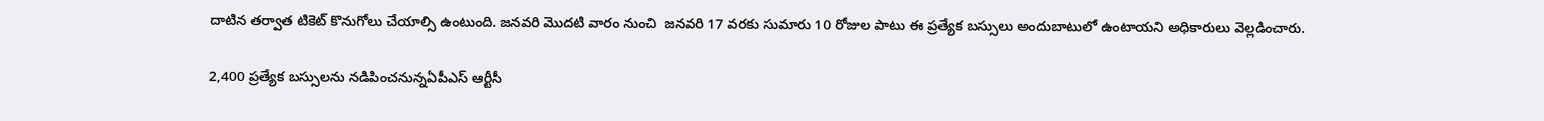దాటిన తర్వాత టికెట్ కొనుగోలు చేయాల్సి ఉంటుంది. జనవరి మొదటి వారం నుంచి  జనవరి 17 వరకు సుమారు 10 రోజుల పాటు ఈ ప్రత్యేక బస్సులు అందుబాటులో ఉంటాయని అధికారులు వెల్లడించారు.

2,400 ప్రత్యేక బస్సులను నడిపించనున్నఏపీఎస్ ఆర్టీసీ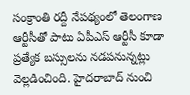సంక్రాంతి రద్దీ నేపథ్యంలో తెలంగాణ ఆర్టీసీతో పాటు ఏపీఎస్ ఆర్టీసీ కూడా ప్రత్యేక బస్సులను నడపనున్నట్లు వెల్లడించింది. హైదరాబాద్ నుంచి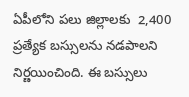ఏపీలోని పలు జిల్లాలకు  2,400 ప్రత్యేక బస్సులను నడపాలని నిర్ణయించింది. ఈ బస్సులు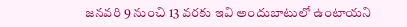జనవరి 9 నుంచి 13 వరకు ఇవి అందుబాటులో ఉంటాయని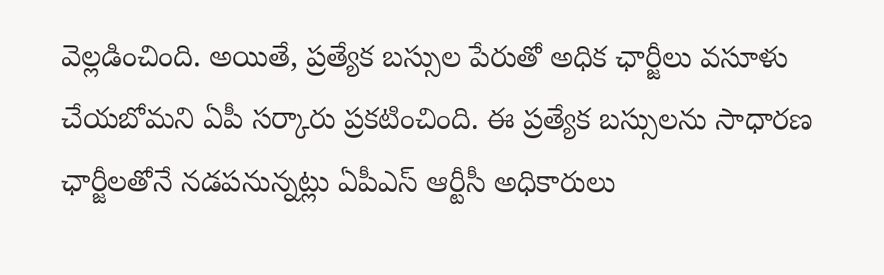వెల్లడించింది. అయితే, ప్రత్యేక బస్సుల పేరుతో అధిక ఛార్జీలు వసూళు చేయబోమని ఏపీ సర్కారు ప్రకటించింది. ఈ ప్రత్యేక బస్సులను సాధారణ ఛార్జీలతోనే నడపనున్నట్లు ఏపీఎస్ ఆర్టీసీ అధికారులు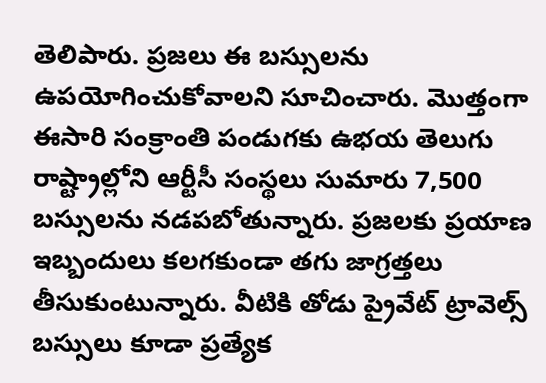తెలిపారు. ప్రజలు ఈ బస్సులను ఉపయోగించుకోవాలని సూచించారు. మొత్తంగా ఈసారి సంక్రాంతి పండుగకు ఉభయ తెలుగు రాష్ట్రాల్లోని ఆర్టీసీ సంస్థలు సుమారు 7,500 బస్సులను నడపబోతున్నారు. ప్రజలకు ప్రయాణ ఇబ్బందులు కలగకుండా తగు జాగ్రత్తలు తీసుకుంటున్నారు. వీటికి తోడు ప్రైవేట్ ట్రావెల్స్ బస్సులు కూడా ప్రత్యేక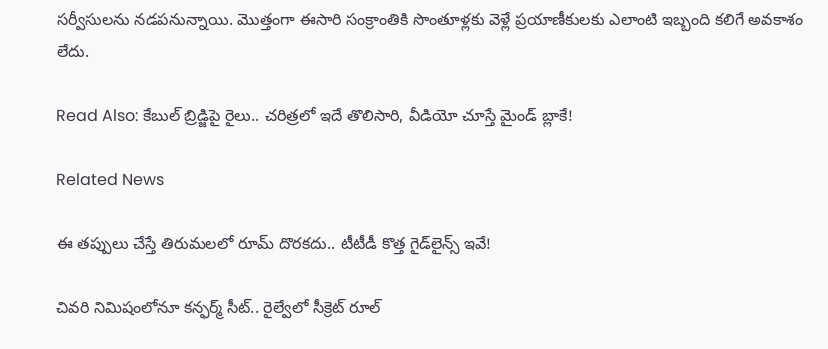సర్వీసులను నడపనున్నాయి. మొత్తంగా ఈసారి సంక్రాంతికి సొంతూళ్లకు వెళ్లే ప్రయాణీకులకు ఎలాంటి ఇబ్బంది కలిగే అవకాశం లేదు.

Read Also: కేబుల్ బ్రిడ్జిపై రైలు.. చరిత్రలో ఇదే తొలిసారి, వీడియో చూస్తే మైండ్ బ్లాకే!

Related News

ఈ తప్పులు చేస్తే తిరుమలలో రూమ్ దొరకదు.. టీటీడీ కొత్త గైడ్‌లైన్స్ ఇవే!

చివరి నిమిషంలోనూ కన్ఫర్మ్ సీట్.. రైల్వేలో సీక్రెట్ రూల్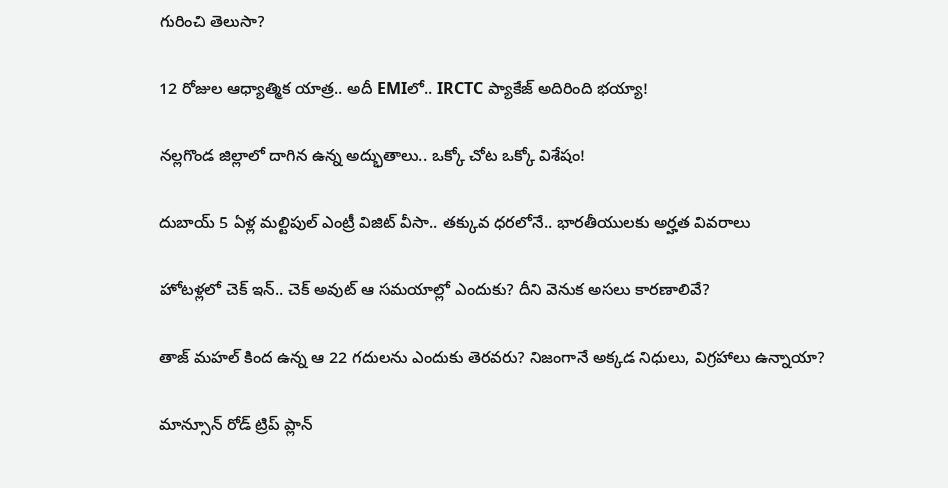గురించి తెలుసా?

12 రోజుల ఆధ్యాత్మిక యాత్ర.. అదీ EMIలో.. IRCTC ప్యాకేజ్ అదిరింది భయ్యా!

నల్లగొండ జిల్లాలో దాగిన ఉన్న అద్భుతాలు.. ఒక్కో చోట ఒక్కో విశేషం!

దుబాయ్ 5 ఏళ్ల మల్టిపుల్ ఎంట్రీ విజిట్ వీసా.. తక్కువ ధరలోనే.. భారతీయులకు అర్హత వివరాలు

హోటళ్లలో చెక్ ఇన్.. చెక్ అవుట్ ఆ సమయాల్లో ఎందుకు? దీని వెనుక అసలు కారణాలివే?

తాజ్ మహల్ కింద ఉన్న ఆ 22 గదులను ఎందుకు తెరవరు? నిజంగానే అక్కడ నిధులు, విగ్రహాలు ఉన్నాయా?

మాన్సూన్ రోడ్ ట్రిప్ ప్లాన్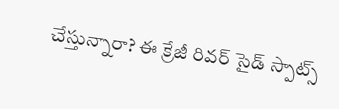చేస్తున్నారా? ఈ క్రేజీ రివర్‌ సైడ్ స్పాట్స్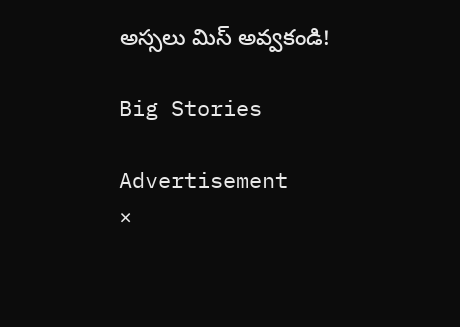అస్సలు మిస్ అవ్వకండి!

Big Stories

Advertisement
×